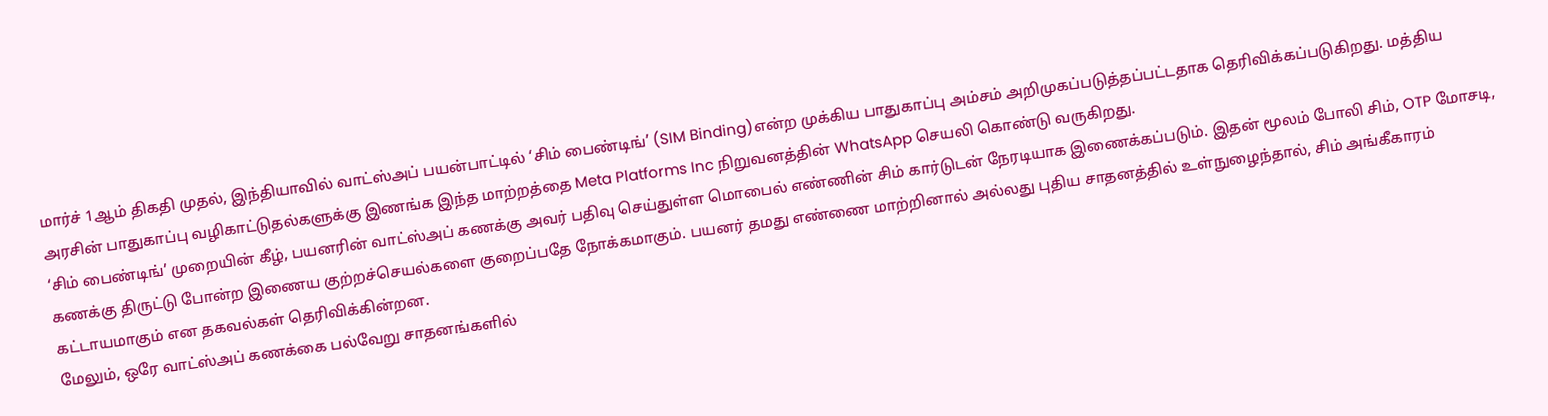மார்ச் 1ஆம் திகதி முதல், இந்தியாவில் வாட்ஸ்அப் பயன்பாட்டில் ‘சிம் பைண்டிங்’ (SIM Binding)என்ற முக்கிய பாதுகாப்பு அம்சம் அறிமுகப்படுத்தப்பட்டதாக தெரிவிக்கப்படுகிறது. மத்திய அரசின் பாதுகாப்பு வழிகாட்டுதல்களுக்கு இணங்க இந்த மாற்றத்தை Meta Platforms Inc நிறுவனத்தின் WhatsApp செயலி கொண்டு வருகிறது.
‘சிம் பைண்டிங்’ முறையின் கீழ், பயனரின் வாட்ஸ்அப் கணக்கு அவர் பதிவு செய்துள்ள மொபைல் எண்ணின் சிம் கார்டுடன் நேரடியாக இணைக்கப்படும். இதன் மூலம் போலி சிம், OTP மோசடி, கணக்கு திருட்டு போன்ற இணைய குற்றச்செயல்களை குறைப்பதே நோக்கமாகும். பயனர் தமது எண்ணை மாற்றினால் அல்லது புதிய சாதனத்தில் உள்நுழைந்தால், சிம் அங்கீகாரம் கட்டாயமாகும் என தகவல்கள் தெரிவிக்கின்றன.
மேலும், ஒரே வாட்ஸ்அப் கணக்கை பல்வேறு சாதனங்களில்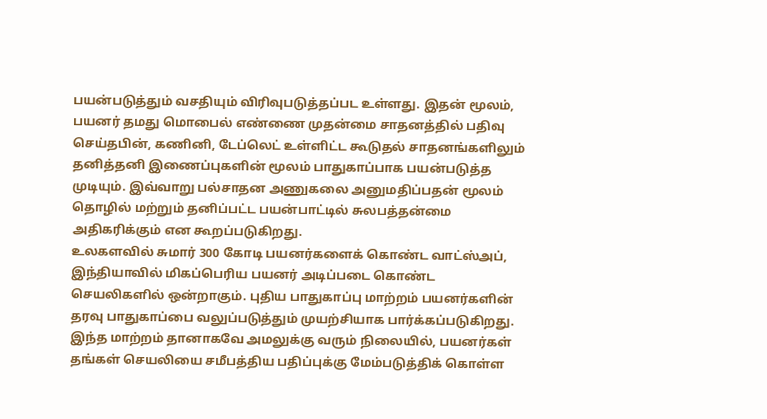பயன்படுத்தும் வசதியும் விரிவுபடுத்தப்பட உள்ளது. இதன் மூலம், பயனர் தமது மொபைல் எண்ணை முதன்மை சாதனத்தில் பதிவு செய்தபின், கணினி, டேப்லெட் உள்ளிட்ட கூடுதல் சாதனங்களிலும் தனித்தனி இணைப்புகளின் மூலம் பாதுகாப்பாக பயன்படுத்த முடியும். இவ்வாறு பல்சாதன அணுகலை அனுமதிப்பதன் மூலம் தொழில் மற்றும் தனிப்பட்ட பயன்பாட்டில் சுலபத்தன்மை அதிகரிக்கும் என கூறப்படுகிறது.
உலகளவில் சுமார் 300 கோடி பயனர்களைக் கொண்ட வாட்ஸ்அப், இந்தியாவில் மிகப்பெரிய பயனர் அடிப்படை கொண்ட செயலிகளில் ஒன்றாகும். புதிய பாதுகாப்பு மாற்றம் பயனர்களின் தரவு பாதுகாப்பை வலுப்படுத்தும் முயற்சியாக பார்க்கப்படுகிறது.
இந்த மாற்றம் தானாகவே அமலுக்கு வரும் நிலையில், பயனர்கள் தங்கள் செயலியை சமீபத்திய பதிப்புக்கு மேம்படுத்திக் கொள்ள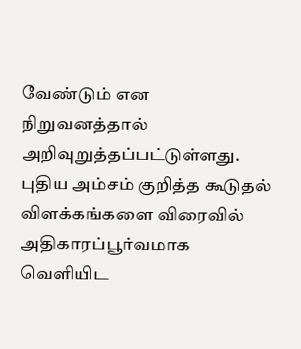வேண்டும் என நிறுவனத்தால் அறிவுறுத்தப்பட்டுள்ளது. புதிய அம்சம் குறித்த கூடுதல் விளக்கங்களை விரைவில் அதிகாரப்பூர்வமாக வெளியிட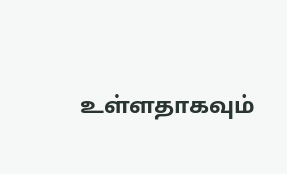உள்ளதாகவும்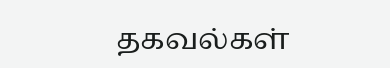தகவல்கள்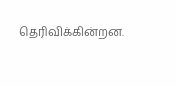தெரிவிக்கின்றன.